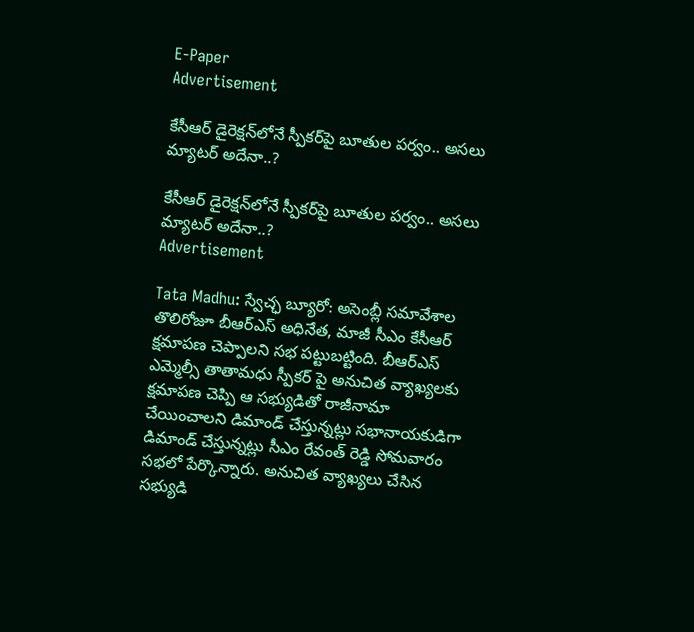E-Paper
Advertisement

కేసీఆర్ డైరెక్షన్‌లోనే స్పీకర్‌పై బూతుల పర్వం.. అసలు మ్యాటర్ అదేనా..?

కేసీఆర్ డైరెక్షన్‌లోనే స్పీకర్‌పై బూతుల పర్వం.. అసలు మ్యాటర్ అదేనా..?
Advertisement

Tata Madhu: స్వేచ్ఛ బ్యూరో: అసెంబ్లీ సమావేశాల తొలిరోజూ బీఆర్ఎస్ అధినేత, మాజీ సీఎం కేసీఆర్ క్షమాపణ చెప్పాలని సభ పట్టుబట్టింది. బీఆర్ఎస్ ఎమ్మెల్సీ తాతామధు స్పీకర్ పై అనుచిత వ్యాఖ్యలకు క్షమాపణ చెప్పి ఆ సభ్యుడితో రాజీనామా చేయించాలని డిమాండ్ చేస్తున్నట్లు సభానాయకుడిగా డిమాండ్ చేస్తున్నట్లు సీఎం రేవంత్ రెడ్డి సోమవారం సభలో పేర్కొన్నారు. అనుచిత వ్యాఖ్యలు చేసిన సభ్యుడి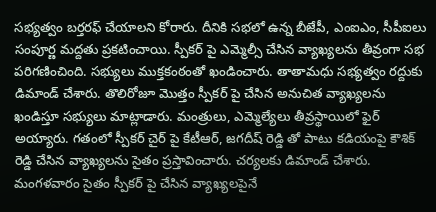సభ్యత్వం బర్తరఫ్ చేయాలని కోరారు. దీనికి సభలో ఉన్న బీజేపీ, ఎంఐఎం, సీపీఐలు సంపూర్ణ మద్దతు ప్రకటించాయి. స్పీకర్ పై ఎమ్మెల్సీ చేసిన వ్యాఖ్యలను తీవ్రంగా సభ పరిగణించింది. సభ్యులు ముక్తకంఠంతో ఖండించారు. తాతామధు సభ్యత్వం రద్దుకు డిమాండ్ చేశారు. తొలిరోజూ మొత్తం స్పీకర్ పై చేసిన అనుచిత వ్యాఖ్యలను ఖండిస్తూ సభ్యులు మాట్లాడారు. మంత్రులు, ఎమ్మెల్యేలు తీవ్రస్థాయిలో ఫైర్ అయ్యారు. గతంలో స్పీకర్ చైర్ పై కేటీఆర్, జగదీష్ రెడ్డి తో పాటు కడియంపై కౌశిక్ రెడ్డి చేసిన వ్యాఖ్యలను సైతం ప్రస్తావించారు. చర్యలకు డిమాండ్ చేశారు. మంగళవారం సైతం స్పీకర్ పై చేసిన వ్యాఖ్యలపైనే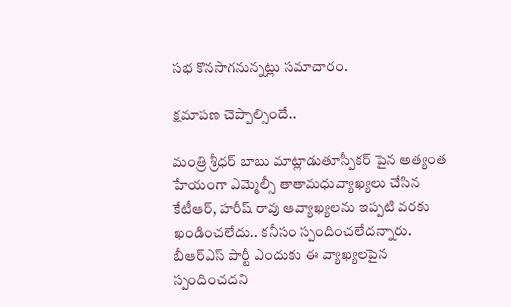సభ కొనసాగనున్నట్లు సమాచారం.

క్షమాపణ చెప్పాల్సిందే..

మంత్రి శ్రీధర్ బాబు మాట్లాడుతూస్పీకర్ పైన అత్యంత హేయంగా ఎమ్మెల్సీ తాతామధువ్యాఖ్యలు చేసిన కేటీఆర్, హరీష్ రావు ఆవ్యాఖ్యలను ఇప్పటి వరకు ఖండించలేదు.. కనీసం స్పందించలేదన్నారు. బీఆర్ఎస్ పార్టీ ఎందుకు ఈ వ్యాఖ్యలపైన స్పందించదని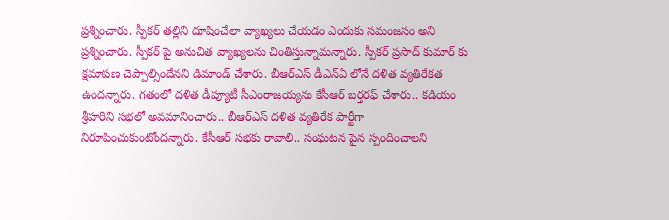ప్రశ్నించారు. స్పీకర్ తల్లిని దూషించేలా వ్యాఖ్యలు చేయడం ఎందుకు సమంజసం అని ప్రశ్నించారు. స్పీకర్ పై అనుచిత వ్యాఖ్యలను చింతిస్తున్నామన్నారు. స్పీకర్ ప్రసాద్ కుమార్ కు క్షమాపణ చెప్పాల్సిందేనని డిమాండ్ చేశారు. బీఆర్ఎస్ డీఎన్ఏ లోనే దళిత వ్యతిరేకత ఉందన్నారు. గతంలో దళిత డీప్యూటీ సీఎంరాజయ్యను కేసీఆర్ బర్తరఫ్ చేశారు.. కడియం శ్రీహరిని సభలో అవమానించారు.. బీఆర్ఎస్ దళిత వ్యతిరేక పార్టీగా నిరూపించుకుంటోందన్నారు. కేసీఆర్ సభకు రావాలి.. సంఘటన పైన స్పందించాలని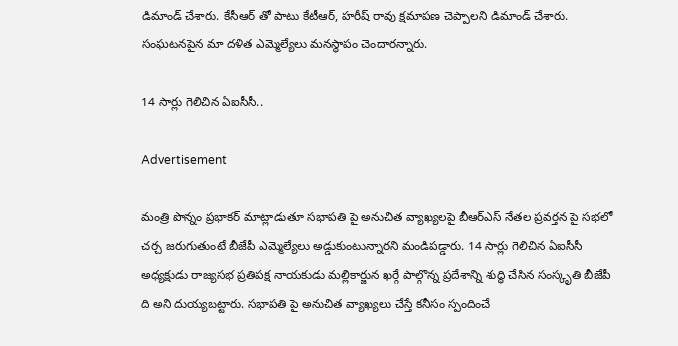డిమాండ్ చేశారు. కేసీఆర్ తో పాటు కేటీఆర్, హరీష్ రావు క్షమాపణ చెప్పాలని డిమాండ్ చేశారు. సంఘటనపైన మా దళిత ఎమ్మెల్యేలు మనస్థాపం చెందారన్నారు.

14 సార్లు గెలిచిన ఏఐసీసీ..

Advertisement

మంత్రి పొన్నం ప్రభాకర్ మాట్లాడుతూ సభాపతి పై అనుచిత వ్యాఖ్యలపై బీఆర్ఎస్ నేతల ప్రవర్తన పై సభలో చర్చ జరుగుతుంటే బీజేపీ ఎమ్మెల్యేలు అడ్డుకుంటున్నారని మండిపడ్డారు. 14 సార్లు గెలిచిన ఏఐసీసీ అధ్యక్షుడు రాజ్యసభ ప్రతిపక్ష నాయకుడు మల్లికార్జున ఖర్గే పాల్గొన్న ప్రదేశాన్ని శుద్ధి చేసిన సంస్కృతి బీజేపీ ది అని దుయ్యబట్టారు. సభాపతి పై అనుచిత వ్యాఖ్యలు చేస్తే కనీసం స్పందించే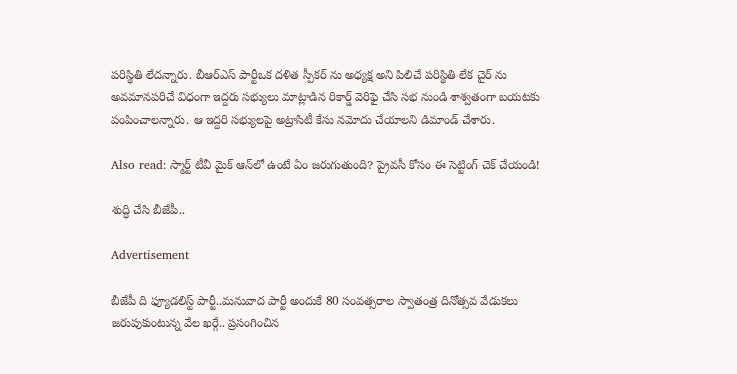పరిస్థితి లేదన్నారు. బీఆర్ఎస్ పార్టీఒక దళిత స్పీకర్ ను అధ్యక్ష అని పిలిచే పరిస్థితి లేక చైర్ ను అవమానపరిచే విధంగా ఇద్దరు సభ్యులు మాట్లాడిన రికార్డ్ వెరిఫై చేసి సభ నుండి శాశ్వతంగా బయటకు పంపించాలన్నారు. ఆ ఇద్దరి సభ్యులపై అట్రాసిటీ కేసు నమోదు చేయాలని డిమాండ్ చేశారు.

Also read: స్మార్ట్ టీవీ మైక్ ఆన్‌లో ఉంటే ఏం జరుగుతుంది? ప్రైవసీ కోసం ఈ సెట్టింగ్ చెక్ చేయండి!

శుద్ధి చేసి బీజేపీ..

Advertisement

బీజేపీ ది ఫ్యూడలిస్ట్ పార్టీ..మనువాద పార్టీ అందుకే 80 సంవత్సరాల స్వాతంత్ర దినోత్సవ వేడుకలు జరుపుకుంటున్న వేల ఖర్గే.. ప్రసంగించిన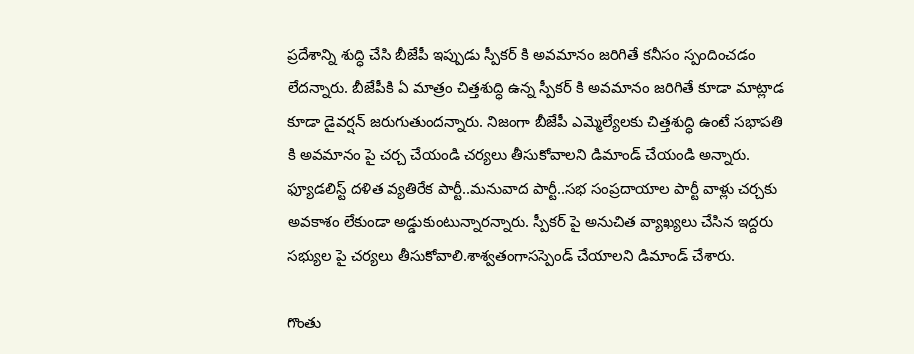ప్రదేశాన్ని శుద్ధి చేసి బీజేపీ ఇప్పుడు స్పీకర్ కి అవమానం జరిగితే కనీసం స్పందించడం లేదన్నారు. బీజేపీకి ఏ మాత్రం చిత్తశుద్ధి ఉన్న స్పీకర్ కి అవమానం జరిగితే కూడా మాట్లాడ కూడా డైవర్షన్ జరుగుతుందన్నారు. నిజంగా బీజేపీ ఎమ్మెల్యేలకు చిత్తశుద్ధి ఉంటే సభాపతి కి అవమానం పై చర్చ చేయండి చర్యలు తీసుకోవాలని డిమాండ్ చేయండి అన్నారు. ఫ్యూడలిస్ట్ దళిత వ్యతిరేక పార్టీ..మనువాద పార్టీ..సభ సంప్రదాయాల పార్టీ వాళ్లు చర్చకు అవకాశం లేకుండా అడ్డుకుంటున్నారన్నారు. స్పీకర్ పై అనుచిత వ్యాఖ్యలు చేసిన ఇద్దరు సభ్యుల పై చర్యలు తీసుకోవాలి.శాశ్వతంగాసస్పెండ్ చేయాలని డిమాండ్ చేశారు.

గొంతు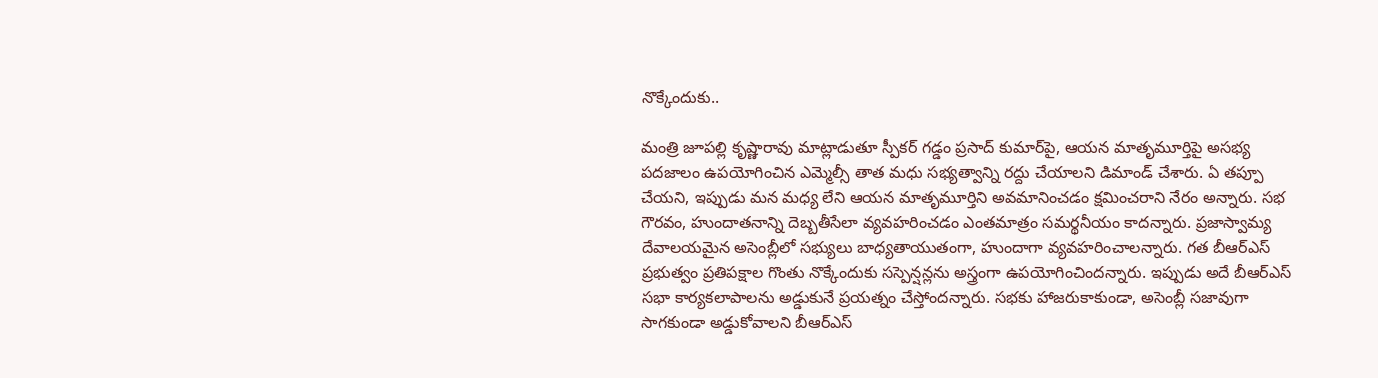నొక్కేందుకు..

మంత్రి జూపల్లి కృష్ణారావు మాట్లాడుతూ స్పీకర్ గడ్డం ప్రసాద్ కుమార్‌పై, ఆయన మాతృమూర్తిపై అసభ్య పదజాలం ఉపయోగించిన ఎమ్మెల్సీ తాత మధు సభ్యత్వాన్ని రద్దు చేయాలని డిమాండ్ చేశారు. ఏ తప్పూ చేయని, ఇప్పుడు మన మధ్య లేని ఆయన మాతృమూర్తిని అవమానించడం క్షమించరాని నేరం అన్నారు. సభ గౌరవం, హుందాతనాన్ని దెబ్బతీసేలా వ్యవహరించడం ఎంతమాత్రం సమర్థనీయం కాదన్నారు. ప్రజాస్వామ్య దేవాలయమైన అసెంబ్లీలో సభ్యులు బాధ్యతాయుతంగా, హుందాగా వ్యవహరించాలన్నారు. గత బీఆర్ఎస్ ప్రభుత్వం ప్రతిపక్షాల గొంతు నొక్కేందుకు సస్పెన్షన్లను అస్త్రంగా ఉపయోగించిందన్నారు. ఇప్పుడు అదే బీఆర్ఎస్ సభా కార్యకలాపాలను అడ్డుకునే ప్రయత్నం చేస్తోందన్నారు. సభకు హాజరుకాకుండా, అసెంబ్లీ సజావుగా సాగకుండా అడ్డుకోవాలని బీఆర్ఎస్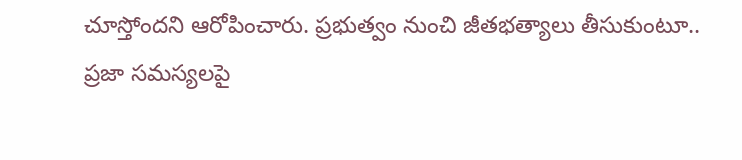చూస్తోందని ఆరోపించారు. ప్రభుత్వం నుంచి జీతభత్యాలు తీసుకుంటూ.. ప్రజా సమస్యలపై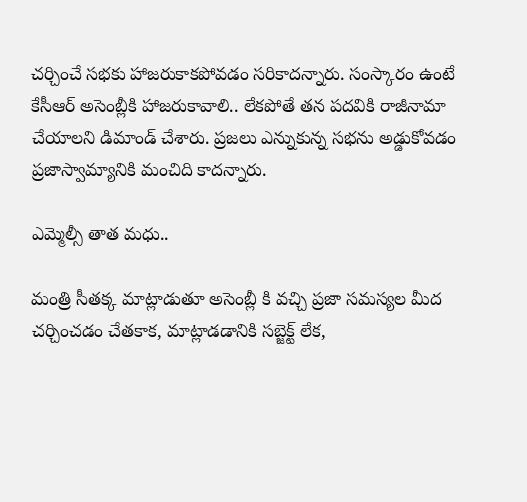చర్చించే సభకు హాజరుకాకపోవడం సరికాదన్నారు. సంస్కారం ఉంటే కేసీఆర్ అసెంబ్లీకి హాజరుకావాలి.. లేకపోతే తన పదవికి రాజీనామా చేయాలని డిమాండ్ చేశారు. ప్రజలు ఎన్నుకున్న సభను అడ్డుకోవడం ప్రజాస్వామ్యానికి మంచిది కాదన్నారు.

ఎమ్మెల్సీ తాత మధు..

మంత్రి సీతక్క మాట్లాడుతూ అసెంబ్లీ కి వచ్చి ప్రజా సమస్యల మీద చర్చించడం చేతకాక, మాట్లాడడానికి సబ్జెక్ట్ లేక,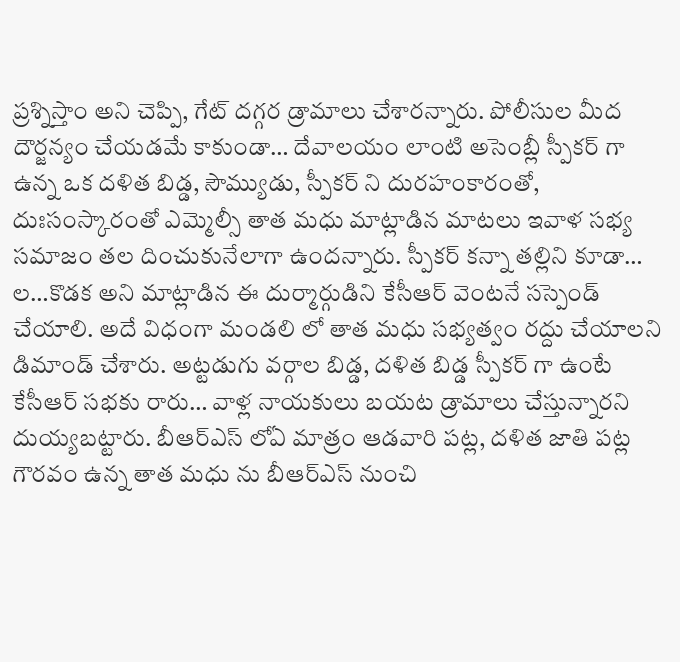ప్రశ్నిస్తాం అని చెప్పి, గేట్ దగ్గర డ్రామాలు చేశారన్నారు. పోలీసుల మీద దౌర్జన్యం చేయడమే కాకుండా… దేవాలయం లాంటి అసెంబ్లీ స్పీకర్ గా ఉన్న ఒక దళిత బిడ్డ, సౌమ్యుడు, స్పీకర్ ని దురహంకారంతో, దుఃసంస్కారంతో ఎమ్మెల్సీ తాత మధు మాట్లాడిన మాటలు ఇవాళ సభ్య సమాజం తల దించుకునేలాగా ఉందన్నారు. స్పీకర్ కన్నా తల్లిని కూడా… ల…కొడక అని మాట్లాడిన ఈ దుర్మార్గుడిని కేసీఆర్ వెంటనే సస్పెండ్ చేయాలి. అదే విధంగా మండలి లో తాత మధు సభ్యత్వం రద్దు చేయాలని డిమాండ్ చేశారు. అట్టడుగు వర్గాల బిడ్డ, దళిత బిడ్డ స్పీకర్ గా ఉంటే కేసీఆర్ సభకు రారు… వాళ్ల నాయకులు బయట డ్రామాలు చేస్తున్నారని దుయ్యబట్టారు. బీఆర్ఎస్ లోఏ మాత్రం ఆడవారి పట్ల, దళిత జాతి పట్ల గౌరవం ఉన్న తాత మధు ను బీఆర్ఎస్ నుంచి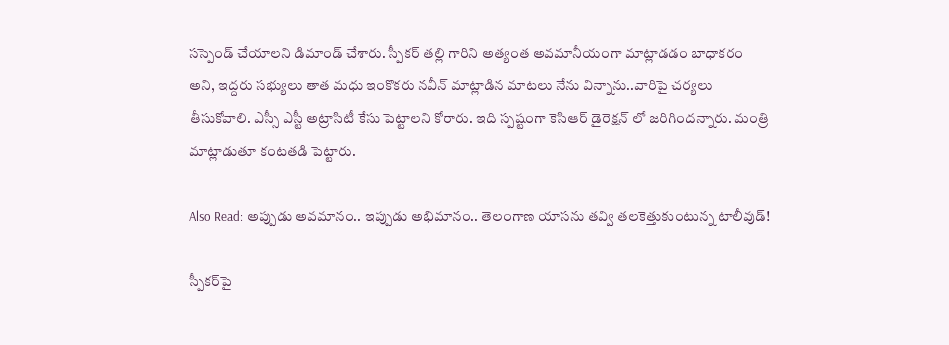సస్పెండ్ చేయాలని డిమాండ్ చేశారు. స్పీకర్ తల్లి గారిని అత్యంత అవమానీయంగా మాట్లాడడం బాధాకరం అని, ఇద్దరు సభ్యులు తాత మధు ఇంకొకరు నవీన్ మాట్లాడిన మాటలు నేను విన్నాను..వారిపై చర్యలు తీసుకోవాలి. ఎస్సీ ఎస్టీ అట్రాసిటీ కేసు పెట్టాలని కోరారు. ఇది స్పష్టంగా కెసిఆర్ డైరెక్షన్ లో జరిగిందన్నారు. మంత్రి మాట్లాడుతూ కంటతడి పెట్టారు.

Also Read: అప్పుడు అవమానం.. ఇప్పుడు అభిమానం.. తెలంగాణ యాసను తవ్వి తలకెత్తుకుంటున్న టాలీవుడ్!

స్పీకర్‌పై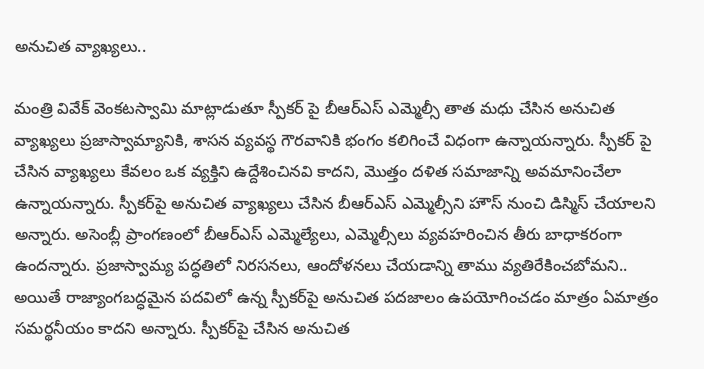అనుచిత వ్యాఖ్యలు..

మంత్రి వివేక్‌ వెంకటస్వామి మాట్లాడుతూ స్పీకర్‌ పై బీఆర్‌ఎస్‌ ఎమ్మెల్సీ తాత మధు చేసిన అనుచిత వ్యాఖ్యలు ప్రజాస్వామ్యానికి, శాసన వ్యవస్థ గౌరవానికి భంగం కలిగించే విధంగా ఉన్నాయన్నారు. స్పీకర్‌ పై చేసిన వ్యాఖ్యలు కేవలం ఒక వ్యక్తిని ఉద్దేశించినవి కాదని, మొత్తం దళిత సమాజాన్ని అవమానించేలా ఉన్నాయన్నారు. స్పీకర్‌పై అనుచిత వ్యాఖ్యలు చేసిన బీఆర్‌ఎస్‌ ఎమ్మెల్సీని హౌస్‌ నుంచి డిస్మిస్‌ చేయాలని అన్నారు. అసెంబ్లీ ప్రాంగణంలో బీఆర్‌ఎస్‌ ఎమ్మెల్యేలు, ఎమ్మెల్సీలు వ్యవహరించిన తీరు బాధాకరంగా ఉందన్నారు. ప్రజాస్వామ్య పద్ధతిలో నిరసనలు, ఆందోళనలు చేయడాన్ని తాము వ్యతిరేకించబోమని.. అయితే రాజ్యాంగబద్ధమైన పదవిలో ఉన్న స్పీకర్‌పై అనుచిత పదజాలం ఉపయోగించడం మాత్రం ఏమాత్రం సమర్థనీయం కాదని అన్నారు. స్పీకర్‌పై చేసిన అనుచిత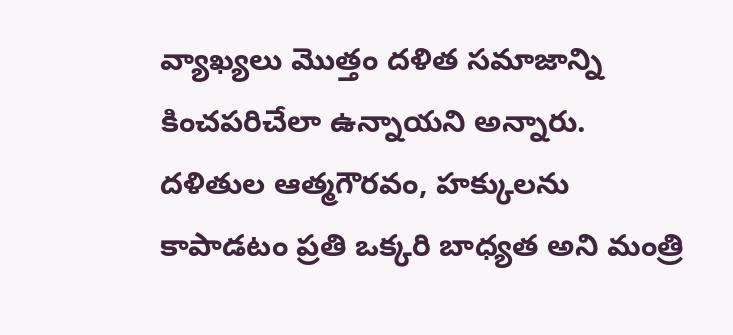వ్యాఖ్యలు మొత్తం దళిత సమాజాన్ని కించపరిచేలా ఉన్నాయని అన్నారు. దళితుల ఆత్మగౌరవం, హక్కులను కాపాడటం ప్రతి ఒక్కరి బాధ్యత అని మంత్రి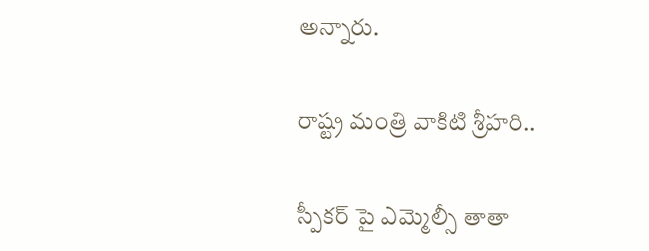అన్నారు.

రాష్ట్ర మంత్రి వాకిటి శ్రీహరి..

స్పీకర్ పై ఎమ్మెల్సీ తాతా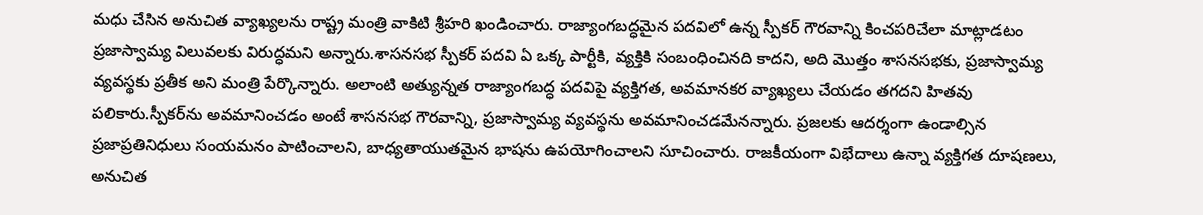మధు చేసిన అనుచిత వ్యాఖ్యలను రాష్ట్ర మంత్రి వాకిటి శ్రీహరి ఖండించారు. రాజ్యాంగబద్ధమైన పదవిలో ఉన్న స్పీకర్‌ గౌరవాన్ని కించపరిచేలా మాట్లాడటం ప్రజాస్వామ్య విలువలకు విరుద్ధమని అన్నారు.శాసనసభ స్పీకర్‌ పదవి ఏ ఒక్క పార్టీకి, వ్యక్తికి సంబంధించినది కాదని, అది మొత్తం శాసనసభకు, ప్రజాస్వామ్య వ్యవస్థకు ప్రతీక అని మంత్రి పేర్కొన్నారు. అలాంటి అత్యున్నత రాజ్యాంగబద్ధ పదవిపై వ్యక్తిగత, అవమానకర వ్యాఖ్యలు చేయడం తగదని హితవు పలికారు.స్పీకర్‌ను అవమానించడం అంటే శాసనసభ గౌరవాన్ని, ప్రజాస్వామ్య వ్యవస్థను అవమానించడమేనన్నారు. ప్రజలకు ఆదర్శంగా ఉండాల్సిన ప్రజాప్రతినిధులు సంయమనం పాటించాలని, బాధ్యతాయుతమైన భాషను ఉపయోగించాలని సూచించారు. రాజకీయంగా విభేదాలు ఉన్నా వ్యక్తిగత దూషణలు, అనుచిత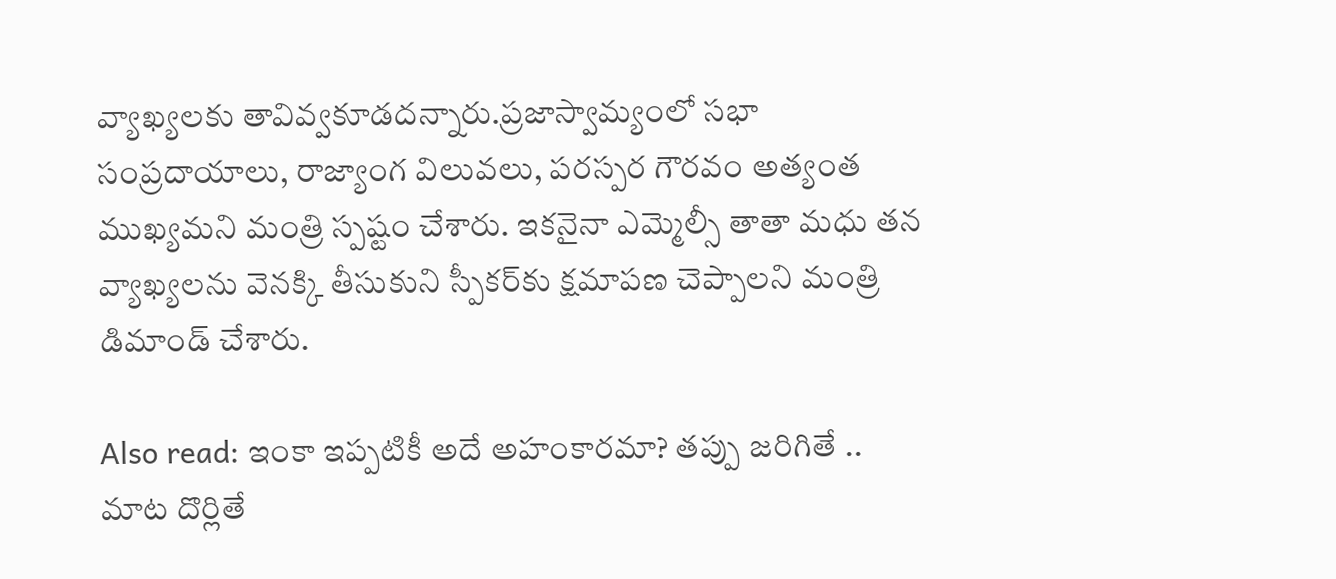వ్యాఖ్యలకు తావివ్వకూడదన్నారు.ప్రజాస్వామ్యంలో సభా సంప్రదాయాలు, రాజ్యాంగ విలువలు, పరస్పర గౌరవం అత్యంత ముఖ్యమని మంత్రి స్పష్టం చేశారు. ఇకనైనా ఎమ్మెల్సీ తాతా మధు తన వ్యాఖ్యలను వెనక్కి తీసుకుని స్పీకర్‌కు క్షమాపణ చెప్పాలని మంత్రి డిమాండ్ చేశారు.

Also read: ఇంకా ఇప్పటికీ అదే అహంకారమా? తప్పు జరిగితే .. మాట దొర్లితే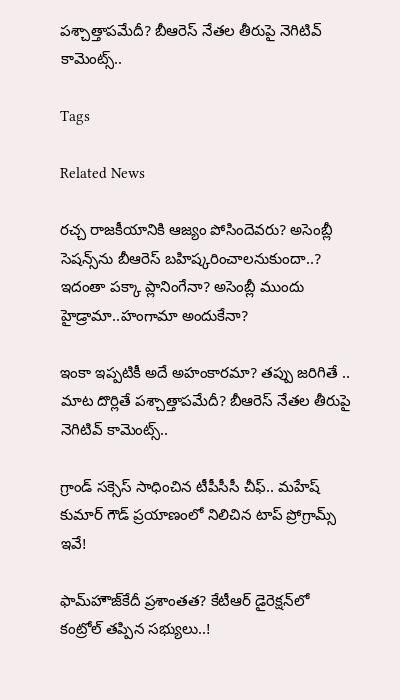పశ్చాత్తాపమేదీ? బీఆరెస్ నేతల తీరుపై నెగిటివ్ కామెంట్స్..

Tags

Related News

రచ్చ రాజకీయానికి ఆజ్యం పోసిందెవరు? అసెంబ్లీ సెషన్స్‌ను బీఆరెస్‌ బహిష్కరించాలనుకుందా..? ఇదంతా పక్కా ప్లానింగేనా? అసెంబ్లీ ముందు హైడ్రామా..హంగామా అందుకేనా?

ఇంకా ఇప్పటికీ అదే అహంకారమా? తప్పు జరిగితే .. మాట దొర్లితే పశ్చాత్తాపమేదీ? బీఆరెస్ నేతల తీరుపై నెగిటివ్ కామెంట్స్..

గ్రాండ్ సక్సెస్ సాధించిన టీపీసీసీ చీఫ్.. మహేష్ కుమార్ గౌడ్ ప్రయాణంలో నిలిచిన టాప్ ప్రోగ్రామ్స్ ఇవే!

ఫామ్‌హౌజ్‌కేదీ ప్ర‌శాంత‌త‌? కేటీఆర్ డైరెక్ష‌న్‌లో కంట్రోల్ త‌ప్పిన స‌భ్యులు..!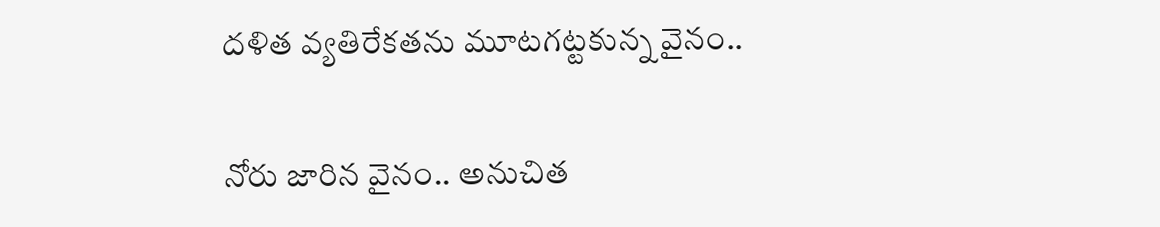ద‌ళిత వ్య‌తిరేక‌తను మూట‌గ‌ట్ట‌కున్న వైనం..

నోరు జారిన వైనం.. అనుచిత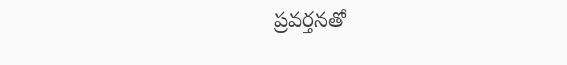ప్ర‌వ‌ర్త‌న‌తో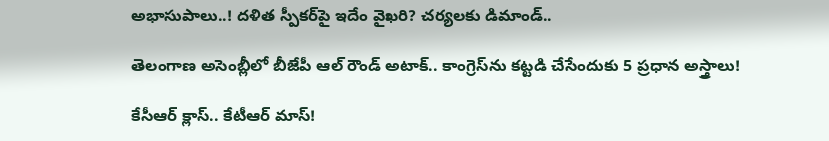అభాసుపాలు..! ద‌ళిత స్పీక‌ర్‌పై ఇదేం వైఖ‌రి? చ‌ర్య‌ల‌కు డిమాండ్..

తెలంగాణ అసెంబ్లీలో బీజేపీ ఆల్ రౌండ్ అటాక్.. కాంగ్రెస్‌ను కట్టడి చేసేందుకు 5 ప్రధాన అస్త్రాలు!

కేసీఆర్ క్లాస్‌.. కేటీఆర్ మాస్‌!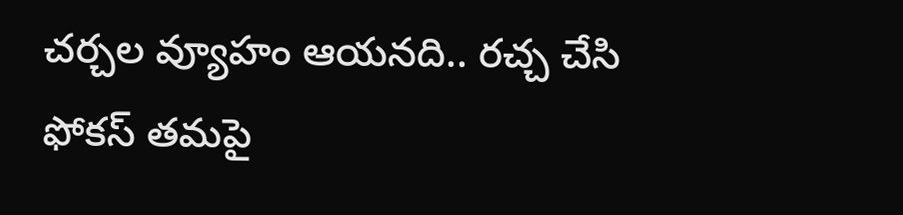చ‌ర్చ‌ల వ్యూహం ఆయ‌న‌ది.. ర‌చ్చ చేసి ఫోక‌స్ త‌మ‌పై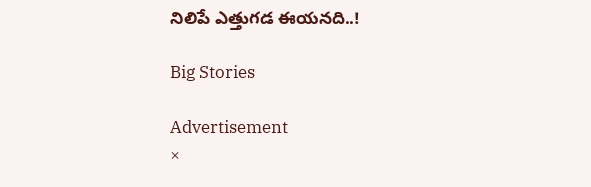నిలిపే ఎత్తుగ‌డ ఈయ‌న‌ది..!

Big Stories

Advertisement
×